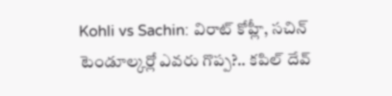Kohli vs Sachin: విరాట్ కోహ్లీ, సచిన్ టెండూల్కర్లో ఎవరు గొప్ప?.. కపిల్ దేవ్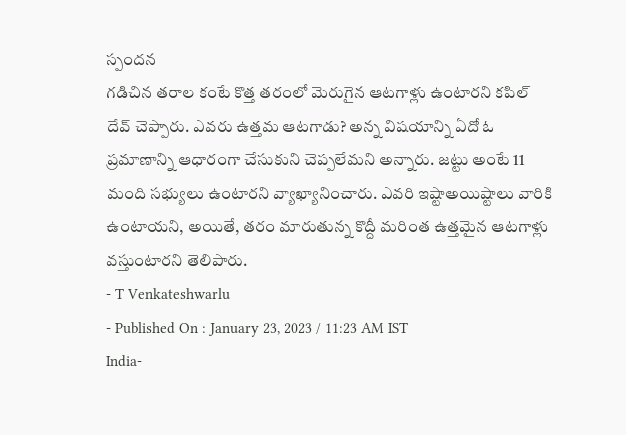స్పందన
గడిచిన తరాల కంటే కొత్త తరంలో మెరుగైన ఆటగాళ్లు ఉంటారని కపిల్ దేవ్ చెప్పారు. ఎవరు ఉత్తమ ఆటగాడు? అన్న విషయాన్ని ఏదో ఓ ప్రమాణాన్ని ఆధారంగా చేసుకుని చెప్పలేమని అన్నారు. జట్టు అంటే 11 మంది సభ్యులు ఉంటారని వ్యాఖ్యానించారు. ఎవరి ఇష్టాఅయిష్టాలు వారికి ఉంటాయని, అయితే, తరం మారుతున్న కొద్దీ మరింత ఉత్తమైన ఆటగాళ్లు వస్తుంటారని తెలిపారు.
- T Venkateshwarlu
- Published On : January 23, 2023 / 11:23 AM IST
India-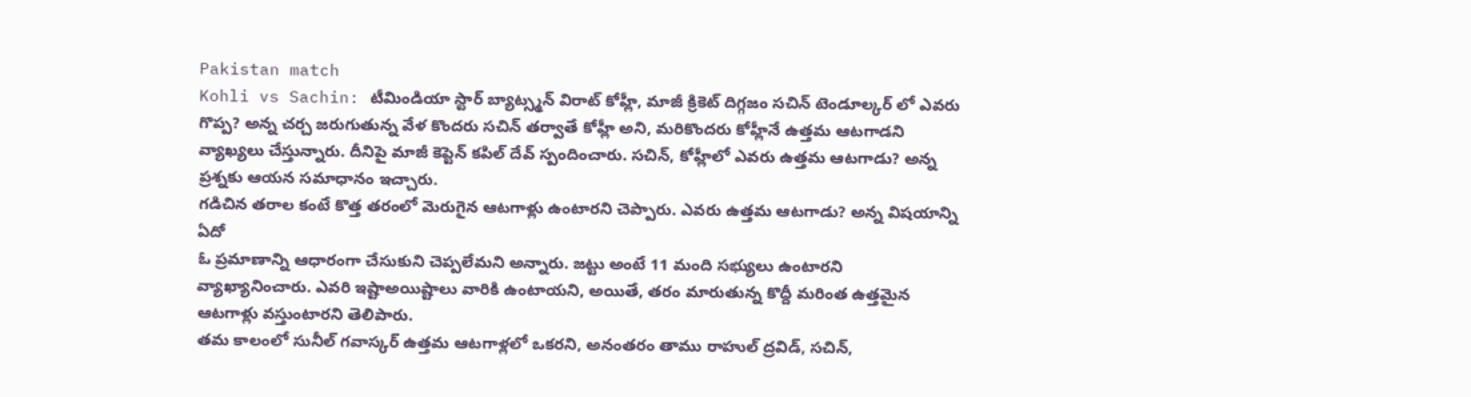Pakistan match
Kohli vs Sachin: టీమిండియా స్టార్ బ్యాట్స్మన్ విరాట్ కోహ్లీ, మాజీ క్రికెట్ దిగ్గజం సచిన్ టెండూల్కర్ లో ఎవరు గొప్ప? అన్న చర్చ జరుగుతున్న వేళ కొందరు సచిన్ తర్వాతే కోహ్లీ అని, మరికొందరు కోహ్లీనే ఉత్తమ ఆటగాడని వ్యాఖ్యలు చేస్తున్నారు. దీనిపై మాజీ కెప్టెన్ కపిల్ దేవ్ స్పందించారు. సచిన్, కోహ్లీలో ఎవరు ఉత్తమ ఆటగాడు? అన్న ప్రశ్నకు ఆయన సమాధానం ఇచ్చారు.
గడిచిన తరాల కంటే కొత్త తరంలో మెరుగైన ఆటగాళ్లు ఉంటారని చెప్పారు. ఎవరు ఉత్తమ ఆటగాడు? అన్న విషయాన్ని ఏదో
ఓ ప్రమాణాన్ని ఆధారంగా చేసుకుని చెప్పలేమని అన్నారు. జట్టు అంటే 11 మంది సభ్యులు ఉంటారని వ్యాఖ్యానించారు. ఎవరి ఇష్టాఅయిష్టాలు వారికి ఉంటాయని, అయితే, తరం మారుతున్న కొద్దీ మరింత ఉత్తమైన ఆటగాళ్లు వస్తుంటారని తెలిపారు.
తమ కాలంలో సునీల్ గవాస్కర్ ఉత్తమ ఆటగాళ్లలో ఒకరని, అనంతరం తాము రాహుల్ ద్రవిడ్, సచిన్,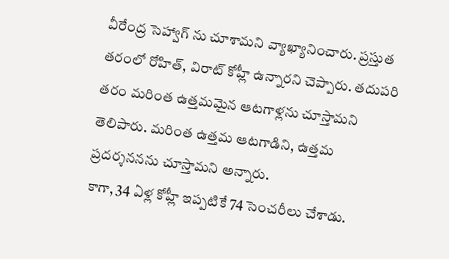వీరేంద్ర సెహ్వాగ్ ను చూశామని వ్యాఖ్యానించారు. ప్రస్తుత తరంలో రోహిత్, విరాట్ కోహ్లీ ఉన్నారని చెప్పారు. తదుపరి తరం మరింత ఉత్తమమైన ఆటగాళ్లను చూస్తామని తెలిపారు. మరింత ఉత్తమ ఆటగాడిని, ఉత్తమ ప్రదర్శననను చూస్తామని అన్నారు.
కాగా, 34 ఏళ్ల కోహ్లీ ఇప్పటికే 74 సెంచరీలు చేశాడు.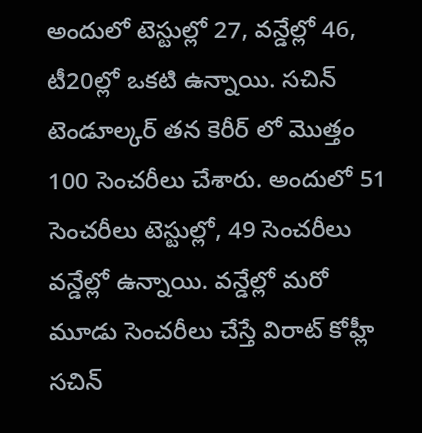అందులో టెస్టుల్లో 27, వన్డేల్లో 46, టీ20ల్లో ఒకటి ఉన్నాయి. సచిన్ టెండూల్కర్ తన కెరీర్ లో మొత్తం 100 సెంచరీలు చేశారు. అందులో 51 సెంచరీలు టెస్టుల్లో, 49 సెంచరీలు వన్డేల్లో ఉన్నాయి. వన్డేల్లో మరో మూడు సెంచరీలు చేస్తే విరాట్ కోహ్లీ సచిన్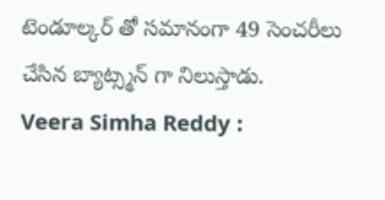టెండూల్కర్ తో సమానంగా 49 సెంచరీలు చేసిన బ్యాట్స్మన్ గా నిలుస్తాడు.
Veera Simha Reddy :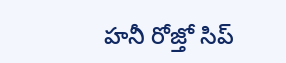హనీ రోజ్తో సిప్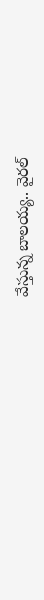వేస్తున్న బాలయ్య.. వైరల్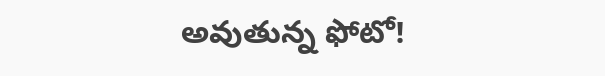అవుతున్న ఫోటో!